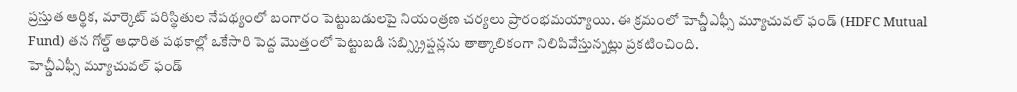ప్రస్తుత ఆర్థిక, మార్కెట్ పరిస్థితుల నేపథ్యంలో బంగారం పెట్టుబడులపై నియంత్రణ చర్యలు ప్రారంభమయ్యాయి. ఈ క్రమంలో హెచ్డీఎఫ్సీ మ్యూచువల్ ఫండ్ (HDFC Mutual Fund) తన గోల్డ్ ఆధారిత పథకాల్లో ఒకేసారి పెద్ద మొత్తంలో పెట్టుబడి సబ్స్క్రిప్షన్లను తాత్కాలికంగా నిలిపివేస్తున్నట్లు ప్రకటించింది.
హెచ్డీఎఫ్సీ మ్యూచువల్ ఫండ్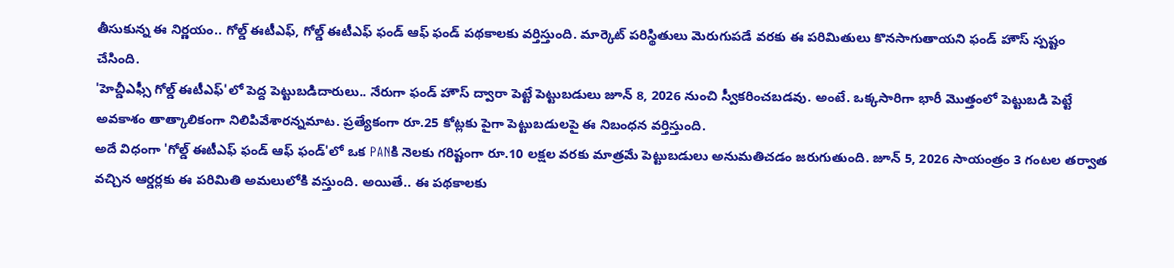తీసుకున్న ఈ నిర్ణయం.. గోల్డ్ ఈటీఎఫ్, గోల్డ్ ఈటీఎఫ్ ఫండ్ ఆఫ్ ఫండ్ పథకాలకు వర్తిస్తుంది. మార్కెట్ పరిస్థితులు మెరుగుపడే వరకు ఈ పరిమితులు కొనసాగుతాయని ఫండ్ హౌస్ స్పష్టం చేసింది.
'హెచ్డీఎఫ్సీ గోల్డ్ ఈటీఎఫ్'లో పెద్ద పెట్టుబడిదారులు.. నేరుగా ఫండ్ హౌస్ ద్వారా పెట్టే పెట్టుబడులు జూన్ 8, 2026 నుంచి స్వీకరించబడవు. అంటే. ఒక్కసారిగా భారీ మొత్తంలో పెట్టుబడి పెట్టే అవకాశం తాత్కాలికంగా నిలిపివేశారన్నమాట. ప్రత్యేకంగా రూ.25 కోట్లకు పైగా పెట్టుబడులపై ఈ నిబంధన వర్తిస్తుంది.
అదే విధంగా 'గోల్డ్ ఈటీఎఫ్ ఫండ్ ఆఫ్ ఫండ్'లో ఒక PANకి నెలకు గరిష్టంగా రూ.10 లక్షల వరకు మాత్రమే పెట్టుబడులు అనుమతిచడం జరుగుతుంది. జూన్ 5, 2026 సాయంత్రం 3 గంటల తర్వాత వచ్చిన ఆర్డర్లకు ఈ పరిమితి అమలులోకి వస్తుంది. అయితే.. ఈ పథకాలకు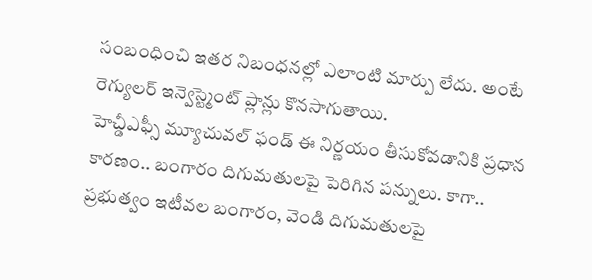సంబంధించి ఇతర నిబంధనల్లో ఎలాంటి మార్పు లేదు. అంటే రెగ్యులర్ ఇన్వెస్ట్మెంట్ ప్లాన్లు కొనసాగుతాయి.
హెచ్డీఎఫ్సీ మ్యూచువల్ ఫండ్ ఈ నిర్ణయం తీసుకోవడానికి ప్రధాన కారణం.. బంగారం దిగుమతులపై పెరిగిన పన్నులు. కాగా.. ప్రభుత్వం ఇటీవల బంగారం, వెండి దిగుమతులపై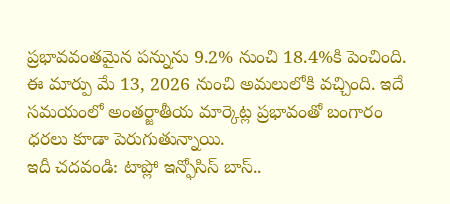ప్రభావవంతమైన పన్నును 9.2% నుంచి 18.4%కి పెంచింది. ఈ మార్పు మే 13, 2026 నుంచి అమలులోకి వచ్చింది. ఇదే సమయంలో అంతర్జాతీయ మార్కెట్ల ప్రభావంతో బంగారం ధరలు కూడా పెరుగుతున్నాయి.
ఇదీ చదవండి: టాప్లో ఇన్ఫోసిస్ బాస్..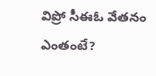విప్రో సీఈఓ వేతనం ఎంతంటే?